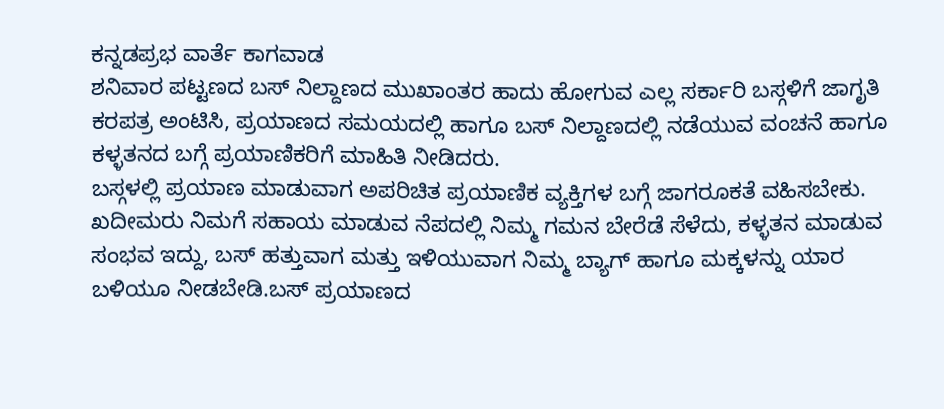ಕನ್ನಡಪ್ರಭ ವಾರ್ತೆ ಕಾಗವಾಡ
ಶನಿವಾರ ಪಟ್ಟಣದ ಬಸ್ ನಿಲ್ದಾಣದ ಮುಖಾಂತರ ಹಾದು ಹೋಗುವ ಎಲ್ಲ ಸರ್ಕಾರಿ ಬಸ್ಗಳಿಗೆ ಜಾಗೃತಿ ಕರಪತ್ರ ಅಂಟಿಸಿ, ಪ್ರಯಾಣದ ಸಮಯದಲ್ಲಿ ಹಾಗೂ ಬಸ್ ನಿಲ್ದಾಣದಲ್ಲಿ ನಡೆಯುವ ವಂಚನೆ ಹಾಗೂ ಕಳ್ಳತನದ ಬಗ್ಗೆ ಪ್ರಯಾಣಿಕರಿಗೆ ಮಾಹಿತಿ ನೀಡಿದರು.
ಬಸ್ಗಳಲ್ಲಿ ಪ್ರಯಾಣ ಮಾಡುವಾಗ ಅಪರಿಚಿತ ಪ್ರಯಾಣಿಕ ವ್ಯಕ್ತಿಗಳ ಬಗ್ಗೆ ಜಾಗರೂಕತೆ ವಹಿಸಬೇಕು. ಖದೀಮರು ನಿಮಗೆ ಸಹಾಯ ಮಾಡುವ ನೆಪದಲ್ಲಿ ನಿಮ್ಮ ಗಮನ ಬೇರೆಡೆ ಸೆಳೆದು, ಕಳ್ಳತನ ಮಾಡುವ ಸಂಭವ ಇದ್ದು, ಬಸ್ ಹತ್ತುವಾಗ ಮತ್ತು ಇಳಿಯುವಾಗ ನಿಮ್ಮ ಬ್ಯಾಗ್ ಹಾಗೂ ಮಕ್ಕಳನ್ನು ಯಾರ ಬಳಿಯೂ ನೀಡಬೇಡಿ.ಬಸ್ ಪ್ರಯಾಣದ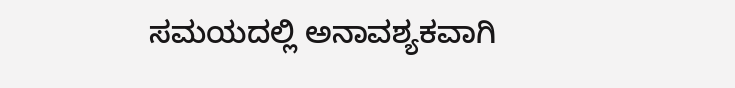ಸಮಯದಲ್ಲಿ ಅನಾವಶ್ಯಕವಾಗಿ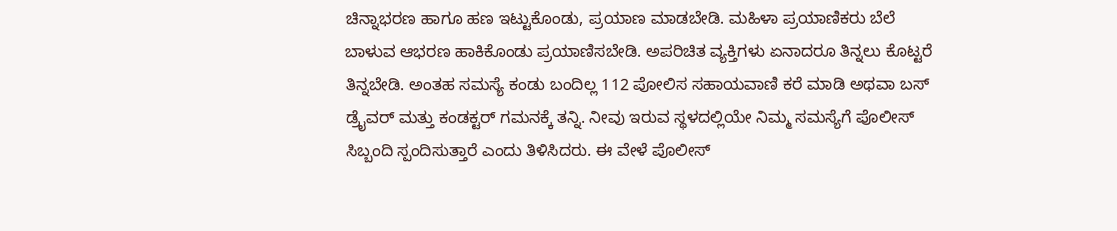ಚಿನ್ನಾಭರಣ ಹಾಗೂ ಹಣ ಇಟ್ಟುಕೊಂಡು, ಪ್ರಯಾಣ ಮಾಡಬೇಡಿ. ಮಹಿಳಾ ಪ್ರಯಾಣಿಕರು ಬೆಲೆ ಬಾಳುವ ಆಭರಣ ಹಾಕಿಕೊಂಡು ಪ್ರಯಾಣಿಸಬೇಡಿ. ಅಪರಿಚಿತ ವ್ಯಕ್ತಿಗಳು ಏನಾದರೂ ತಿನ್ನಲು ಕೊಟ್ಟರೆ ತಿನ್ನಬೇಡಿ. ಅಂತಹ ಸಮಸ್ಯೆ ಕಂಡು ಬಂದಿಲ್ಲ 112 ಪೋಲಿಸ ಸಹಾಯವಾಣಿ ಕರೆ ಮಾಡಿ ಅಥವಾ ಬಸ್ ಡ್ರೈವರ್ ಮತ್ತು ಕಂಡಕ್ಟರ್ ಗಮನಕ್ಕೆ ತನ್ನಿ. ನೀವು ಇರುವ ಸ್ಥಳದಲ್ಲಿಯೇ ನಿಮ್ಮ ಸಮಸ್ಯೆಗೆ ಪೊಲೀಸ್ ಸಿಬ್ಬಂದಿ ಸ್ಪಂದಿಸುತ್ತಾರೆ ಎಂದು ತಿಳಿಸಿದರು. ಈ ವೇಳೆ ಪೊಲೀಸ್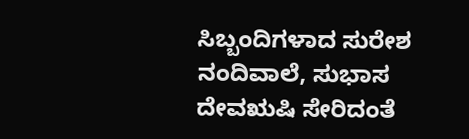ಸಿಬ್ಬಂದಿಗಳಾದ ಸುರೇಶ ನಂದಿವಾಲೆ, ಸುಭಾಸ ದೇವಋಷಿ ಸೇರಿದಂತೆ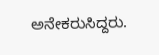ಅನೇಕರುಸಿದ್ದರು.